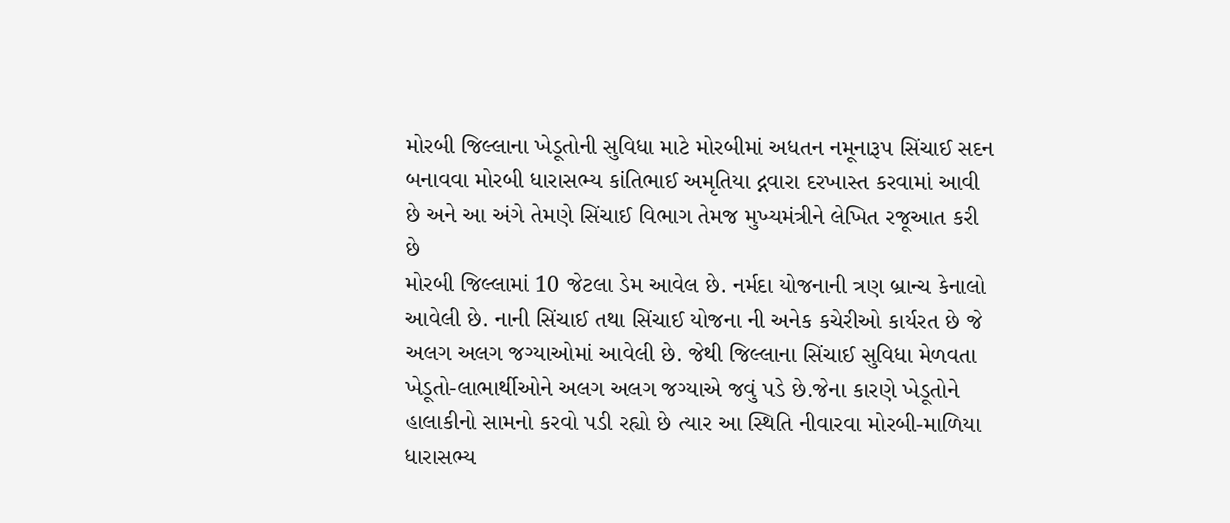મોરબી જિલ્લાના ખેડૂતોની સુવિધા માટે મોરબીમાં અધતન નમૂનારૂપ સિંચાઈ સદન બનાવવા મોરબી ધારાસભ્ય કાંતિભાઈ અમૃતિયા દ્નવારા દરખાસ્ત કરવામાં આવી છે અને આ અંગે તેમણે સિંચાઈ વિભાગ તેમજ મુખ્યમંત્રીને લેખિત રજૂઆત કરી છે
મોરબી જિલ્લામાં 10 જેટલા ડેમ આવેલ છે. નર્મદા યોજનાની ત્રણ બ્રાન્ચ કેનાલો આવેલી છે. નાની સિંચાઈ તથા સિંચાઈ યોજના ની અનેક કચેરીઓ કાર્યરત છે જે અલગ અલગ જગ્યાઓમાં આવેલી છે. જેથી જિલ્લાના સિંચાઈ સુવિધા મેળવતા ખેડૂતો-લાભાર્થીઓને અલગ અલગ જગ્યાએ જવું પડે છે.જેના કારણે ખેડૂતોને હાલાકીનો સામનો કરવો પડી રહ્યો છે ત્યાર આ સ્થિતિ નીવારવા મોરબી-માળિયા ધારાસભ્ય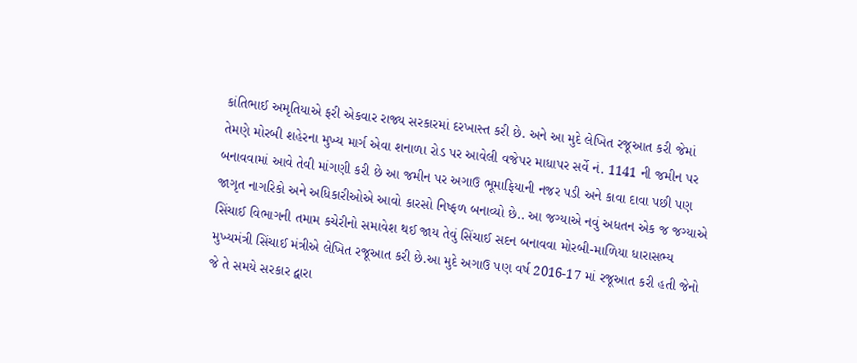કાંતિભાઈ અમૃતિયાએ ફરી એકવાર રાજ્ય સરકારમાં દરખાસ્ત કરી છે. અને આ મુદે લેખિત રજૂઆત કરી જેમાં તેમણે મોરબી શહેરના મુખ્ય માર્ગ એવા શનાળા રોડ પર આવેલી વજેપર માધાપર સર્વે નં. 1141 ની જમીન પર બનાવવામાં આવે તેવી માંગણી કરી છે આ જમીન પર અગાઉ ભૂમાફિયાની નજર પડી અને કાવા દાવા પછી પણ જાગૃત નાગરિકો અને અધિકારીઓએ આવો કારસો નિષ્ફળ બનાવ્યો છે.. આ જગ્યાએ નવું અધતન એક જ જગ્યાએ સિંચાઈ વિભાગની તમામ કચેરીનો સમાવેશ થઈ જાય તેવું સિંચાઈ સદન બનાવવા મોરબી-માળિયા ધારાસભ્ય મુખ્યમંત્રી સિંચાઈ મંત્રીએ લેખિત રજૂઆત કરી છે.આ મુદે અગાઉ પણ વર્ષ 2016-17 માં રજૂઆત કરી હતી જેનો જે તે સમયે સરકાર દ્વારા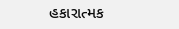હકારાત્મક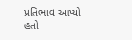પ્રતિભાવ આપ્યો હતો